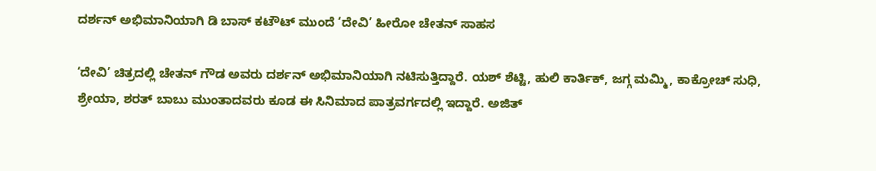ದರ್ಶನ್ ಅಭಿಮಾನಿಯಾಗಿ ಡಿ ಬಾಸ್ ಕಟೌಟ್ ಮುಂದೆ ‘ದೇವಿ’ ಹೀರೋ ಚೇತನ್‌ ಸಾಹಸ

‘ದೇವಿ’ ಚಿತ್ರದಲ್ಲಿ ಚೇತನ್ ಗೌಡ ಅವರು ದರ್ಶನ್ ಅಭಿಮಾನಿಯಾಗಿ ನಟಿಸುತ್ತಿದ್ದಾರೆ. ಯಶ್ ಶೆಟ್ಟಿ, ಹುಲಿ ಕಾರ್ತಿಕ್, ಜಗ್ಗ ಮಮ್ಮಿ, ಕಾಕ್ರೋಚ್ ಸುಧಿ, ಶ್ರೇಯಾ, ಶರತ್‌ ಬಾಬು ಮುಂತಾದವರು ಕೂಡ ಈ ಸಿನಿಮಾದ ಪಾತ್ರವರ್ಗದಲ್ಲಿ ಇದ್ದಾರೆ. ಅಜಿತ್‌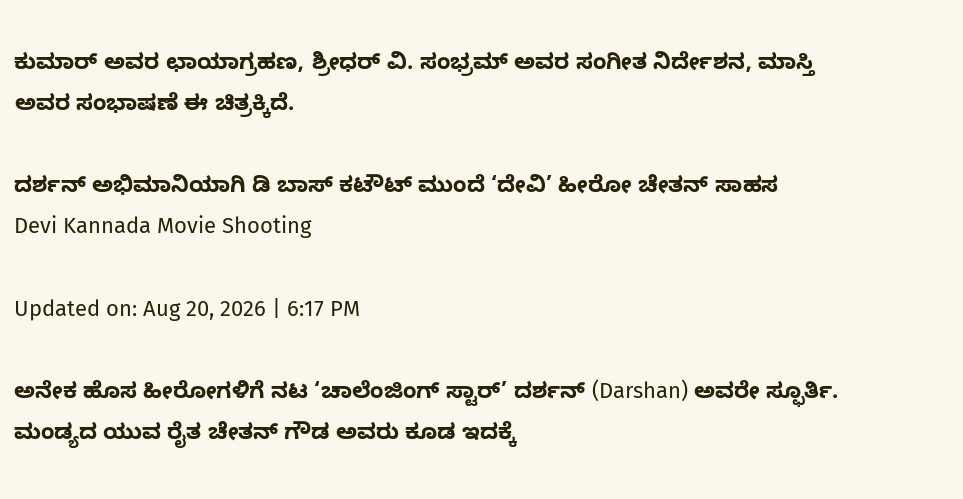ಕುಮಾರ್ ಅವರ ಛಾಯಾಗ್ರಹಣ, ಶ್ರೀಧರ್ ವಿ. ಸಂಭ್ರಮ್ ಅವರ ಸಂಗೀತ ನಿರ್ದೇಶನ, ಮಾಸ್ತಿ ಅವರ ಸಂಭಾಷಣೆ ಈ ಚಿತ್ರಕ್ಕಿದೆ.

ದರ್ಶನ್ ಅಭಿಮಾನಿಯಾಗಿ ಡಿ ಬಾಸ್ ಕಟೌಟ್ ಮುಂದೆ ‘ದೇವಿ’ ಹೀರೋ ಚೇತನ್‌ ಸಾಹಸ
Devi Kannada Movie Shooting

Updated on: Aug 20, 2026 | 6:17 PM

ಅನೇಕ ಹೊಸ ಹೀರೋಗಳಿಗೆ ನಟ ‘ಚಾಲೆಂಜಿಂಗ್ ಸ್ಟಾರ್’ ದರ್ಶನ್ (Darshan) ಅವರೇ ಸ್ಫೂರ್ತಿ. ಮಂಡ್ಯದ ಯುವ ರೈತ ಚೇತನ್‌ ಗೌಡ ಅವರು ಕೂಡ ಇದಕ್ಕೆ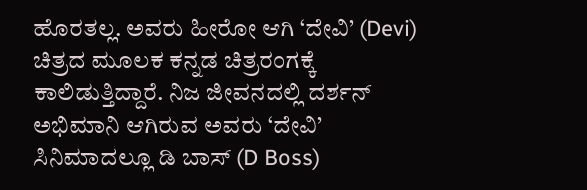ಹೊರತಲ್ಲ. ಅವರು ಹೀರೋ ಆಗಿ ‘ದೇವಿ’ (Devi) ಚಿತ್ರದ ಮೂಲಕ ಕನ್ನಡ ಚಿತ್ರರಂಗಕ್ಕೆ ಕಾಲಿಡುತ್ತಿದ್ದಾರೆ. ನಿಜ ಜೀವನದಲ್ಲಿ ದರ್ಶನ್ ಅಭಿಮಾನಿ ಆಗಿರುವ ಅವರು ‘ದೇವಿ’ ಸಿನಿಮಾದಲ್ಲೂ ಡಿ ಬಾಸ್ (D Boss)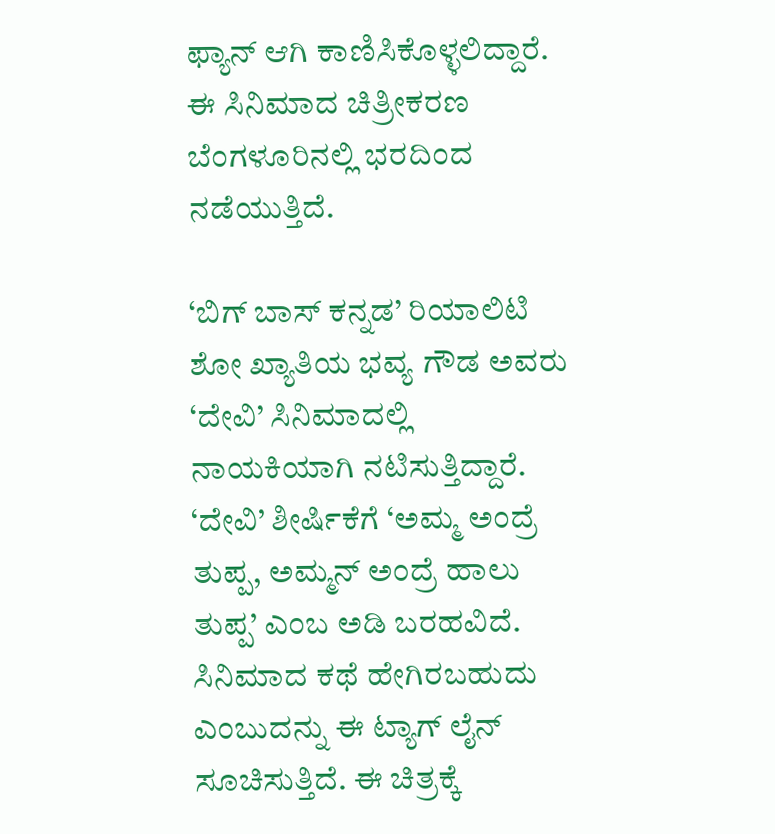ಫ್ಯಾನ್ ಆಗಿ ಕಾಣಿಸಿಕೊಳ್ಳಲಿದ್ದಾರೆ. ಈ ಸಿನಿಮಾದ ಚಿತ್ರೀಕರಣ ಬೆಂಗಳೂರಿನಲ್ಲಿ ಭರದಿಂದ ನಡೆಯುತ್ತಿದೆ.

‘ಬಿಗ್‌ ಬಾಸ್ ಕನ್ನಡ’ ರಿಯಾಲಿಟಿ ಶೋ ಖ್ಯಾತಿಯ ಭವ್ಯ ಗೌಡ ಅವರು ‘ದೇವಿ’ ಸಿನಿಮಾದಲ್ಲಿ ನಾಯಕಿಯಾಗಿ ನಟಿಸುತ್ತಿದ್ದಾರೆ. ‘ದೇವಿ’ ಶೀರ್ಷಿಕೆಗೆ ‘ಅಮ್ಮ ಅಂದ್ರೆ ತುಪ್ಪ, ಅಮ್ಮನ್ ಅಂದ್ರೆ ಹಾಲು ತುಪ್ಪ’ ಎಂಬ ಅಡಿ ಬರಹವಿದೆ. ಸಿನಿಮಾದ ಕಥೆ ಹೇಗಿರಬಹುದು ಎಂಬುದನ್ನು ಈ ಟ್ಯಾಗ್ ಲೈನ್ ಸೂಚಿಸುತ್ತಿದೆ. ಈ ಚಿತ್ರಕ್ಕೆ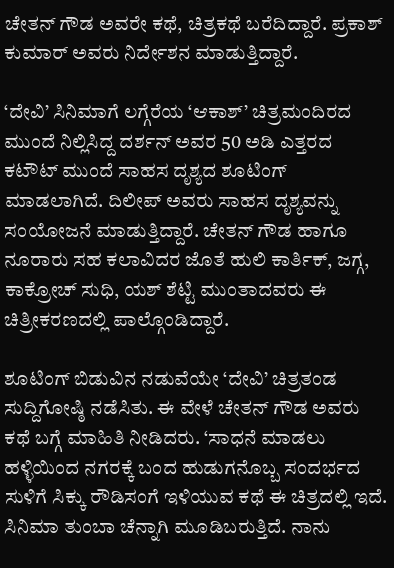ಚೇತನ್‌ ಗೌಡ ಅವರೇ ಕಥೆ, ಚಿತ್ರಕಥೆ ಬರೆದಿದ್ದಾರೆ. ಪ್ರಕಾಶ್‌ ಕುಮಾರ್ ಅವರು ನಿರ್ದೇಶನ ಮಾಡುತ್ತಿದ್ದಾರೆ.

‘ದೇವಿ’ ಸಿನಿಮಾಗೆ ಲಗ್ಗೆರೆಯ ‘ಆಕಾಶ್’ ಚಿತ್ರಮಂದಿರದ ಮುಂದೆ ನಿಲ್ಲಿಸಿದ್ದ ದರ್ಶನ್‌ ಅವರ 50 ಅಡಿ ಎತ್ತರದ ಕಟೌಟ್ ಮುಂದೆ ಸಾಹಸ ದೃಶ್ಯದ ಶೂಟಿಂಗ್ ಮಾಡಲಾಗಿದೆ. ದಿಲೀಪ್ ಅವರು ಸಾಹಸ ದೃಶ್ಯವನ್ನು ಸಂಯೋಜನೆ ಮಾಡುತ್ತಿದ್ದಾರೆ. ಚೇತನ್‌ ಗೌಡ ಹಾಗೂ ನೂರಾರು ಸಹ ಕಲಾವಿದರ ಜೊತೆ ಹುಲಿ ಕಾರ್ತಿಕ್, ಜಗ್ಗ, ಕಾಕ್ರೋಚ್ ಸುಧಿ, ಯಶ್ ಶೆಟ್ಟಿ ಮುಂತಾದವರು ಈ ಚಿತ್ರೀಕರಣದಲ್ಲಿ ಪಾಲ್ಗೊಂಡಿದ್ದಾರೆ.

ಶೂಟಿಂಗ್ ಬಿಡುವಿನ ನಡುವೆಯೇ ‘ದೇವಿ’ ಚಿತ್ರತಂಡ ಸುದ್ದಿಗೋಷ್ಠಿ ನಡೆಸಿತು. ಈ ವೇಳೆ ಚೇತನ್ ಗೌಡ ಅವರು ಕಥೆ ಬಗ್ಗೆ ಮಾಹಿತಿ ನೀಡಿದರು. ‘ಸಾಧನೆ ಮಾಡಲು ಹಳ್ಳಿಯಿಂದ ನಗರಕ್ಕೆ ಬಂದ ಹುಡುಗನೊಬ್ಬ ಸಂದರ್ಭದ ಸುಳಿಗೆ ಸಿಕ್ಕು ರೌಡಿಸಂಗೆ ಇಳಿಯುವ ಕಥೆ ಈ ಚಿತ್ರದಲ್ಲಿ ಇದೆ. ಸಿನಿಮಾ ತುಂಬಾ ಚೆನ್ನಾಗಿ ಮೂಡಿಬರುತ್ತಿದೆ. ನಾನು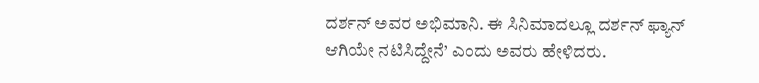ದರ್ಶನ್ ಅವರ ಅಭಿಮಾನಿ. ಈ ಸಿನಿಮಾದಲ್ಲೂ ದರ್ಶನ್ ಫ್ಯಾನ್ ಆಗಿಯೇ ನಟಿಸಿದ್ದೇನೆ’ ಎಂದು ಅವರು ಹೇಳಿದರು.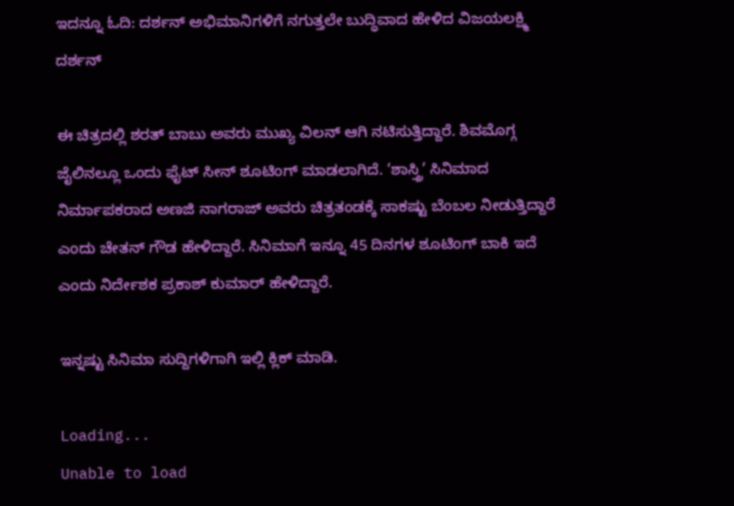ಇದನ್ನೂ ಓದಿ: ದರ್ಶನ್ ಅಭಿಮಾನಿಗಳಿಗೆ ನಗುತ್ತಲೇ ಬುದ್ಧಿವಾದ ಹೇಳಿದ ವಿಜಯಲಕ್ಷ್ಮಿ ದರ್ಶನ್

ಈ ಚಿತ್ರದಲ್ಲಿ ಶರತ್‌ ಬಾಬು ಅವರು ಮುಖ್ಯ ವಿಲನ್ ಆಗಿ ನಟಿಸುತ್ತಿದ್ದಾರೆ. ಶಿವಮೊಗ್ಗ ಜೈಲಿನಲ್ಲೂ ಒಂದು ಫೈಟ್‌ ಸೀನ್ ಶೂಟಿಂಗ್ ಮಾಡಲಾಗಿದೆ. ‘ಶಾಸ್ತ್ರಿ’ ಸಿನಿಮಾದ ನಿರ್ಮಾಪಕರಾದ ಅಣಜಿ ನಾಗರಾಜ್ ಅವರು ಚಿತ್ರತಂಡಕ್ಕೆ ಸಾಕಷ್ಟು ಬೆಂಬಲ ನೀಡುತ್ತಿದ್ದಾರೆ ಎಂದು ಚೇತನ್ ಗೌಡ ಹೇಳಿದ್ದಾರೆ. ಸಿನಿಮಾಗೆ ಇನ್ನೂ 45 ದಿನಗಳ ಶೂಟಿಂಗ್ ಬಾಕಿ ಇದೆ ಎಂದು ನಿರ್ದೇಶಕ ಪ್ರಕಾಶ್‌ ಕುಮಾರ್ ಹೇಳಿದ್ದಾರೆ.

ಇನ್ನಷ್ಟು ಸಿನಿಮಾ ಸುದ್ದಿಗಳಿಗಾಗಿ ಇಲ್ಲಿ ಕ್ಲಿಕ್ ಮಾಡಿ.

Loading...
Unable to load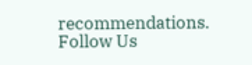recommendations.
Follow Us